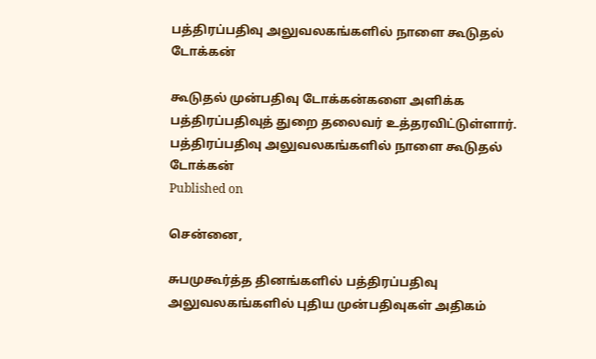பத்திரப்பதிவு அலுவலகங்களில் நாளை கூடுதல் டோக்கன்

கூடுதல் முன்பதிவு டோக்கன்களை அளிக்க பத்திரப்பதிவுத் துறை தலைவர் உத்தரவிட்டுள்ளார்.
பத்திரப்பதிவு அலுவலகங்களில் நாளை கூடுதல் டோக்கன்
Published on

சென்னை,

சுபமுகூர்த்த தினங்களில் பத்திரப்பதிவு அலுவலகங்களில் புதிய முன்பதிவுகள் அதிகம்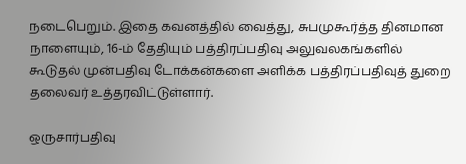நடைபெறும். இதை கவனத்தில் வைத்து, சுபமுகூர்த்த தினமான நாளையும், 16-ம் தேதியும் பத்திரப்பதிவு அலுவலகங்களில் கூடுதல் முன்பதிவு டோக்கன்களை அளிக்க பத்திரப்பதிவுத் துறை தலைவர் உத்தரவிட்டுள்ளார்.

ஒருசார்பதிவு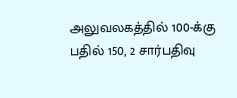அலுவலகத்தில் 100-க்கு பதில் 150, 2 சார்பதிவு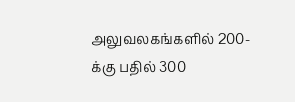அலுவலகங்களில் 200-க்கு பதில் 300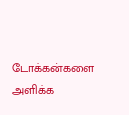டோக்கன்களை அளிக்க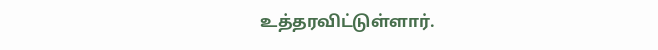உத்தரவிட்டுள்ளார்.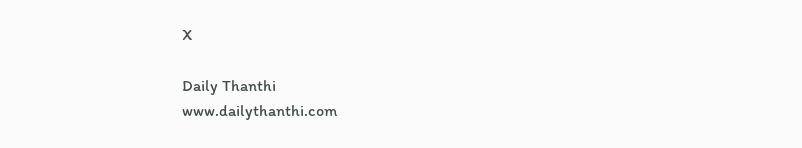X

Daily Thanthi
www.dailythanthi.com